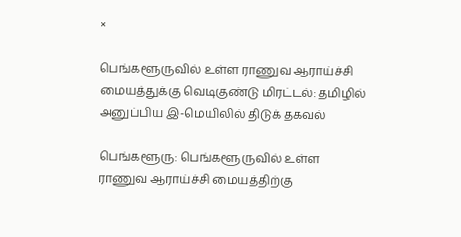×

பெங்களூருவில் உள்ள ராணுவ ஆராய்ச்சி மையத்துக்கு வெடிகுண்டு மிரட்டல்: தமிழில் அனுப்பிய இ-மெயிலில் திடுக் தகவல்

பெங்களூரு: பெங்களூருவில் உள்ள ராணுவ ஆராய்ச்சி மையத்திற்கு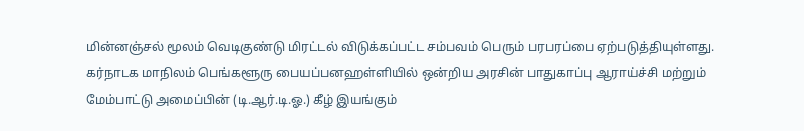மின்னஞ்சல் மூலம் வெடிகுண்டு மிரட்டல் விடுக்கப்பட்ட சம்பவம் பெரும் பரபரப்பை ஏற்படுத்தியுள்ளது. கர்நாடக மாநிலம் பெங்களூரு பையப்பனஹள்ளியில் ஒன்றிய அரசின் பாதுகாப்பு ஆராய்ச்சி மற்றும் மேம்பாட்டு அமைப்பின் (டி.ஆர்.டி.ஓ.) கீழ் இயங்கும்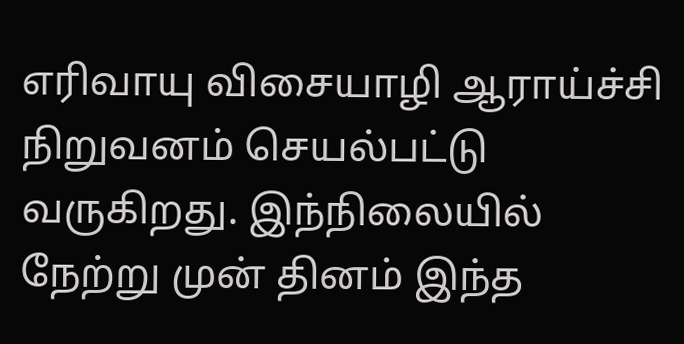எரிவாயு விசையாழி ஆராய்ச்சி நிறுவனம் செயல்பட்டு வருகிறது. இந்நிலையில் நேற்று முன் தினம் இந்த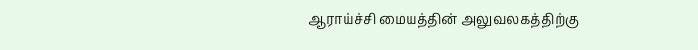ஆராய்ச்சி மையத்தின் அலுவலகத்திற்கு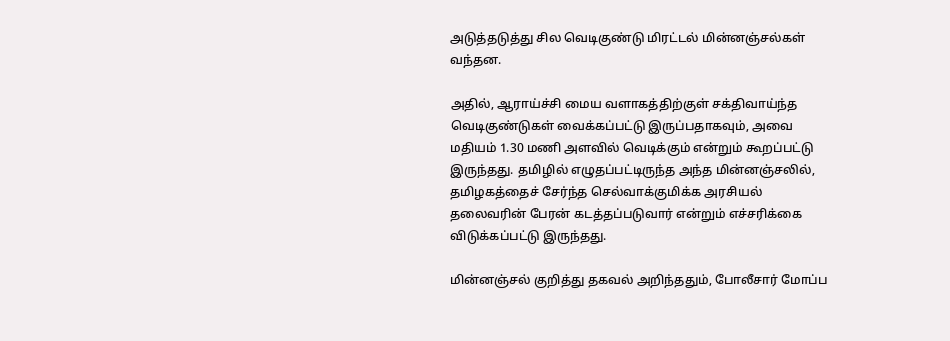அடுத்தடுத்து சில வெடிகுண்டு மிரட்டல் மின்னஞ்சல்கள் வந்தன.

அதில், ஆராய்ச்சி மைய வளாகத்திற்குள் சக்திவாய்ந்த வெடிகுண்டுகள் வைக்கப்பட்டு இருப்பதாகவும், அவை மதியம் 1.30 மணி அளவில் வெடிக்கும் என்றும் கூறப்பட்டு இருந்தது. தமிழில் எழுதப்பட்டிருந்த அந்த மின்னஞ்சலில், தமிழகத்தைச் சேர்ந்த செல்வாக்குமிக்க அரசியல் தலைவரின் பேரன் கடத்தப்படுவார் என்றும் எச்சரிக்கை விடுக்கப்பட்டு இருந்தது.

மின்னஞ்சல் குறித்து தகவல் அறிந்ததும், போலீசார் மோப்ப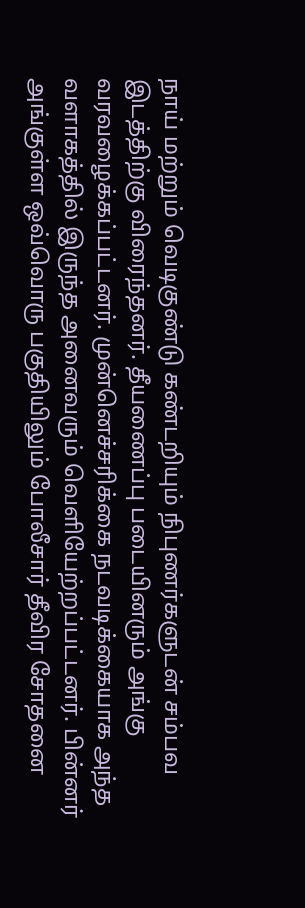நாய் மற்றும் வெடிகுண்டு கண்டறியும் நிபுணர்களுடன் சம்பவ இடத்திற்கு விரைந்தனர். தீயணைப்பு படையினரும் அங்கு வரவழைக்கப்பட்டனர். முன்னெச்சரிக்கை நடவடிக்கையாக அந்த வளாகத்தில் இருந்த அனைவரும் வெளியேற்றப்பட்டனர். பின்னர் அங்குள்ள ஒவ்வொரு பகுதியிலும் போலீசார் தீவிர சோதனை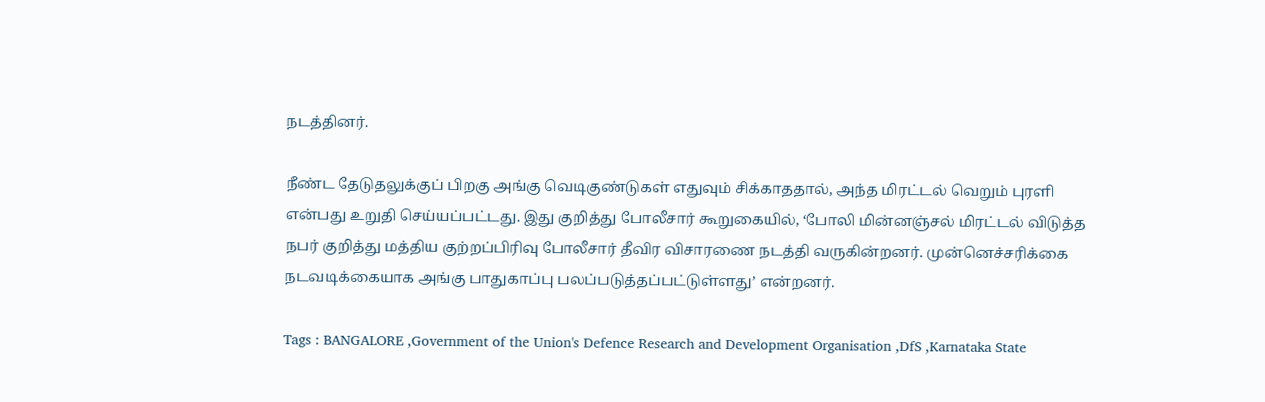நடத்தினர்.

நீண்ட தேடுதலுக்குப் பிறகு அங்கு வெடிகுண்டுகள் எதுவும் சிக்காததால், அந்த மிரட்டல் வெறும் புரளி என்பது உறுதி செய்யப்பட்டது. இது குறித்து போலீசார் கூறுகையில், ‘போலி மின்னஞ்சல் மிரட்டல் விடுத்த நபர் குறித்து மத்திய குற்றப்பிரிவு போலீசார் தீவிர விசாரணை நடத்தி வருகின்றனர். முன்னெச்சரிக்கை நடவடிக்கையாக அங்கு பாதுகாப்பு பலப்படுத்தப்பட்டுள்ளது’ என்றனர்.

Tags : BANGALORE ,Government of the Union's Defence Research and Development Organisation ,DfS ,Karnataka State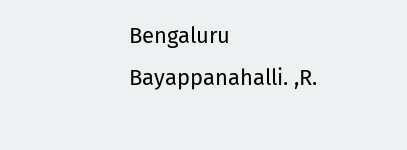Bengaluru Bayappanahalli. ,R.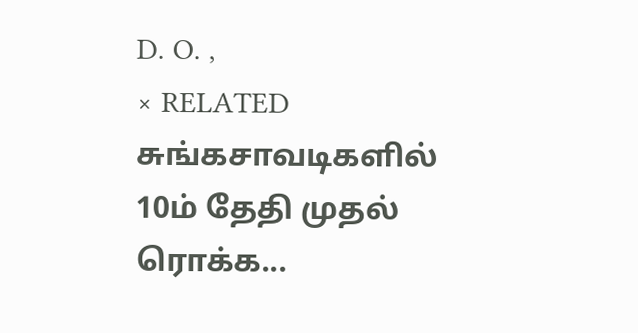D. O. ,
× RELATED சுங்கசாவடிகளில் 10ம் தேதி முதல் ரொக்க...